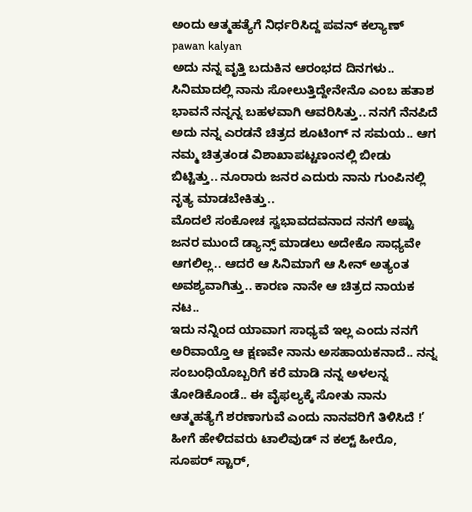ಅಂದು ಆತ್ಮಹತ್ಯೆಗೆ ನಿರ್ಧರಿಸಿದ್ದ ಪವನ್ ಕಲ್ಯಾಣ್ pawan kalyan
ಅದು ನನ್ನ ವೃತ್ತಿ ಬದುಕಿನ ಆರಂಭದ ದಿನಗಳು.. ಸಿನಿಮಾದಲ್ಲಿ ನಾನು ಸೋಲುತ್ತಿದ್ದೇನೇನೊ ಎಂಬ ಹತಾಶ ಭಾವನೆ ನನ್ನನ್ನ ಬಹಳವಾಗಿ ಆವರಿಸಿತ್ತು.. ನನಗೆ ನೆನಪಿದೆ ಅದು ನನ್ನ ಎರಡನೆ ಚಿತ್ರದ ಶೂಟಿಂಗ್ ನ ಸಮಯ.. ಆಗ ನಮ್ಮ ಚಿತ್ರತಂಡ ವಿಶಾಖಾಪಟ್ಟಣಂನಲ್ಲಿ ಬೀಡು ಬಿಟ್ಟಿತ್ತು.. ನೂರಾರು ಜನರ ಎದುರು ನಾನು ಗುಂಪಿನಲ್ಲಿ ನೃತ್ಯ ಮಾಡಬೇಕಿತ್ತು..
ಮೊದಲೆ ಸಂಕೋಚ ಸ್ವಭಾವದವನಾದ ನನಗೆ ಅಷ್ಟು ಜನರ ಮುಂದೆ ಡ್ಯಾನ್ಸ್ ಮಾಡಲು ಅದೇಕೊ ಸಾಧ್ಯವೇ ಆಗಲಿಲ್ಲ.. ಆದರೆ ಆ ಸಿನಿಮಾಗೆ ಆ ಸೀನ್ ಅತ್ಯಂತ ಅವಶ್ಯವಾಗಿತ್ತು.. ಕಾರಣ ನಾನೇ ಆ ಚಿತ್ರದ ನಾಯಕ ನಟ..
ಇದು ನನ್ನಿಂದ ಯಾವಾಗ ಸಾಧ್ಯವೆ ಇಲ್ಲ ಎಂದು ನನಗೆ ಅರಿವಾಯ್ತೊ ಆ ಕ್ಷಣವೇ ನಾನು ಅಸಹಾಯಕನಾದೆ.. ನನ್ನ ಸಂಬಂಧಿಯೊಬ್ಬರಿಗೆ ಕರೆ ಮಾಡಿ ನನ್ನ ಅಳಲನ್ನ ತೋಡಿಕೊಂಡೆ.. ಈ ವೈಫಲ್ಯಕ್ಕೆ ಸೋತು ನಾನು ಆತ್ಮಹತ್ಯೆಗೆ ಶರಣಾಗುವೆ ಎಂದು ನಾನವರಿಗೆ ತಿಳಿಸಿದೆ !’
ಹೀಗೆ ಹೇಳಿದವರು ಟಾಲಿವುಡ್ ನ ಕಲ್ಟ್ ಹೀರೊ, ಸೂಪರ್ ಸ್ಟಾರ್,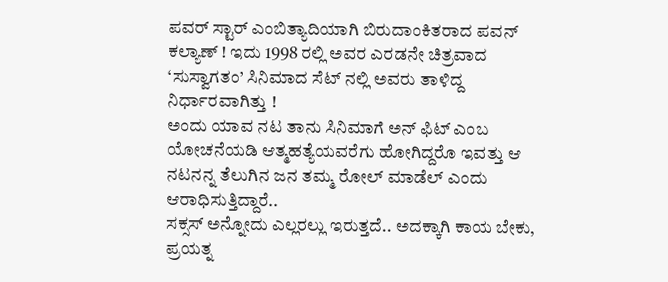ಪವರ್ ಸ್ಟಾರ್ ಎಂಬಿತ್ಯಾದಿಯಾಗಿ ಬಿರುದಾಂಕಿತರಾದ ಪವನ್ ಕಲ್ಯಾಣ್ ! ಇದು 1998 ರಲ್ಲಿ ಅವರ ಎರಡನೇ ಚಿತ್ರವಾದ ‘ಸುಸ್ವಾಗತಂ’ ಸಿನಿಮಾದ ಸೆಟ್ ನಲ್ಲಿ ಅವರು ತಾಳಿದ್ದ ನಿರ್ಧಾರವಾಗಿತ್ತು !
ಅಂದು ಯಾವ ನಟ ತಾನು ಸಿನಿಮಾಗೆ ಅನ್ ಫಿಟ್ ಎಂಬ ಯೋಚನೆಯಡಿ ಆತ್ಮಹತ್ಯೆಯವರೆಗು ಹೋಗಿದ್ದರೊ ಇವತ್ತು ಆ ನಟನನ್ನ ತೆಲುಗಿನ ಜನ ತಮ್ಮ ರೋಲ್ ಮಾಡೆಲ್ ಎಂದು ಆರಾಧಿಸುತ್ತಿದ್ದಾರೆ..
ಸಕ್ಸಸ್ ಅನ್ನೋದು ಎಲ್ಲರಲ್ಲು ಇರುತ್ತದೆ.. ಅದಕ್ಕಾಗಿ ಕಾಯ ಬೇಕು, ಪ್ರಯತ್ನ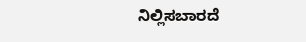ನಿಲ್ಲಿಸಬಾರದೆ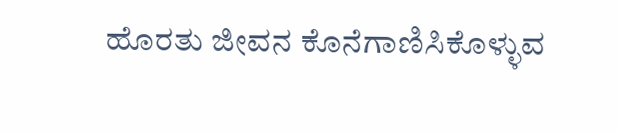ಹೊರತು ಜೀವನ ಕೊನೆಗಾಣಿಸಿಕೊಳ್ಳುವ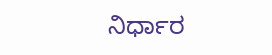ನಿರ್ಧಾರ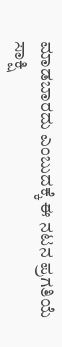ಮಾಡಬಾರದು ಎಂಬುದಕ್ಕೆ ಈ ನಟನ ಪ್ರಗತಿಯೆ ಸಾಕ್ಷಿ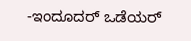-ಇಂದೂದರ್ ಒಡೆಯರ್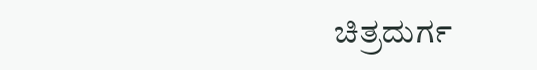ಚಿತ್ರದುರ್ಗ